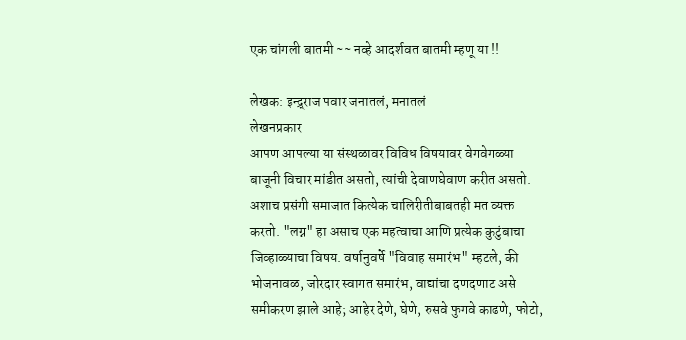एक चांगली बातमी ~~ नव्हे आदर्शवत बातमी म्हणू या !!

लेखक: इन्द्र्राज पवार जनातलं, मनातलं
लेखनप्रकार
आपण आपल्या या संस्थळावर विविध विषयावर वेगवेगळ्या बाजूनी विचार मांडीत असतो, त्यांची देवाणघेवाण करीत असतो. अशाच प्रसंगी समाजात कित्येक चालिरीतीबाबतही मत व्यक्त करतो. "लग्न" हा असाच एक महत्वाचा आणि प्रत्येक कुटुंबाचा जिव्हाळ्याचा विषय. वर्षानुवर्षे "विवाह समारंभ" म्हटले, की भोजनावळ, जोरदार स्वागत समारंभ, वाद्यांचा दणदणाट असे समीकरण झाले आहे; आहेर देणे, घेणे, रुसवे फुगवे काढणे, फोटो,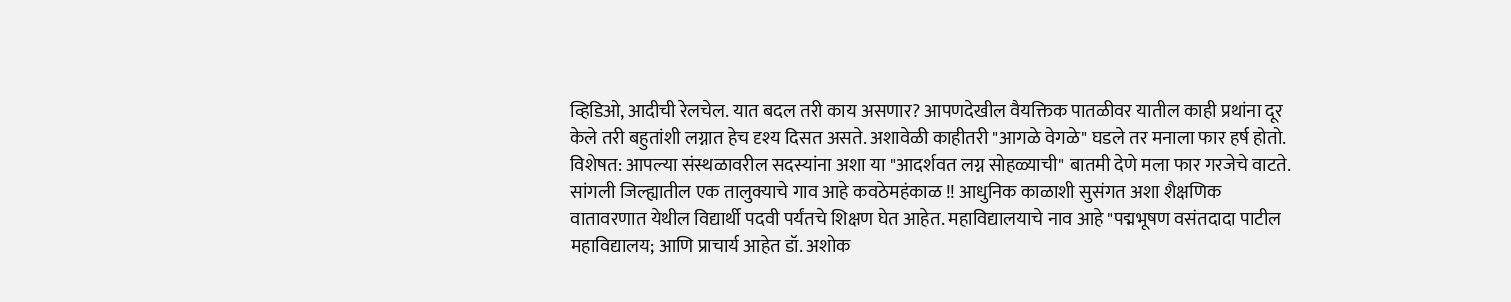व्हिडिओ, आदीची रेलचेल. यात बदल तरी काय असणार? आपणदेखील वैयक्तिक पातळीवर यातील काही प्रथांना दूर केले तरी बहुतांशी लग्नात हेच दृश्य दिसत असते. अशावेळी काहीतरी "आगळे वेगळे" घडले तर मनाला फार हर्ष होतो. विशेषत: आपल्या संस्थळावरील सदस्यांना अशा या "आदर्शवत लग्न सोहळ्याची" बातमी देणे मला फार गरजेचे वाटते. सांगली जिल्ह्यातील एक तालुक्याचे गाव आहे कवठेमहंकाळ !! आधुनिक काळाशी सुसंगत अशा शैक्षणिक वातावरणात येथील विद्यार्थी पदवी पर्यंतचे शिक्षण घेत आहेत. महाविद्यालयाचे नाव आहे "पद्मभूषण वसंतदादा पाटील महाविद्यालय; आणि प्राचार्य आहेत डॉ. अशोक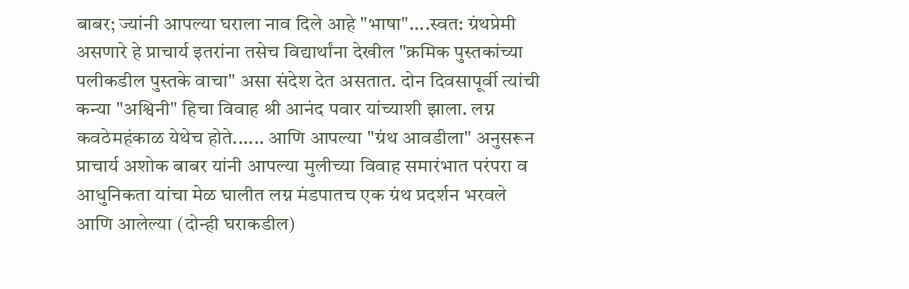बाबर; ज्यांनी आपल्या घराला नाव दिले आहे "भाषा"....स्वत: ग्रंथप्रेमी असणारे हे प्राचार्य इतरांना तसेच विद्यार्थांना देखील "क्रमिक पुस्तकांच्या पलीकडील पुस्तके वाचा" असा संदेश देत असतात. दोन दिवसापूर्वी त्यांची कन्या "अश्विनी" हिचा विवाह श्री आनंद पवार यांच्याशी झाला. लग्न कवठेमहंकाळ येथेच होते...... आणि आपल्या "ग्रंथ आवडीला" अनुसरून प्राचार्य अशोक बाबर यांनी आपल्या मुलीच्या विवाह समारंभात परंपरा व आधुनिकता यांचा मेळ घालीत लग्न मंडपातच एक ग्रंथ प्रदर्शन भरवले आणि आलेल्या (दोन्ही घराकडील)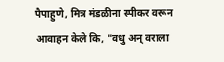पैपाहुणे, मित्र मंडळीना स्पीकर वरून आवाहन केले कि, "वधु अन् वराला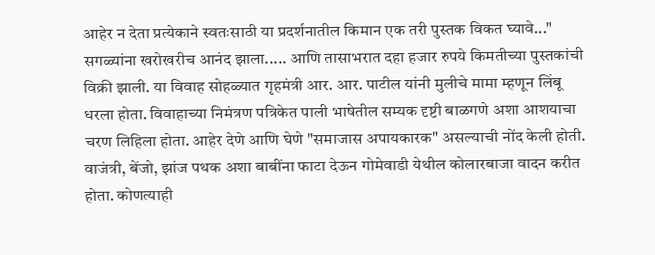आहेर न देता प्रत्येकाने स्वतःसाठी या प्रदर्शनातील किमान एक तरी पुस्तक विकत घ्यावे..." सगळ्यांना खरोखरीच आनंद झाला..... आणि तासाभरात दहा हजार रुपये किमतीच्या पुस्तकांची विक्री झाली. या विवाह सोहळ्यात गृहमंत्री आर. आर. पाटील यांनी मुलीचे मामा म्हणून लिंबू धरला होता. विवाहाच्या निमंत्रण पत्रिकेत पाली भाषेतील सम्यक दृष्टी बाळगणे अशा आशयाचा चरण लिहिला होता. आहेर देणे आणि घेणे "समाजास अपायकारक" असल्याची नोंद केली होती. वाजंत्री, बेंजो, झांज पथक अशा बाबींना फाटा देऊन गोमेवाडी येथील कोलारबाजा वादन करीत होता. कोणत्याही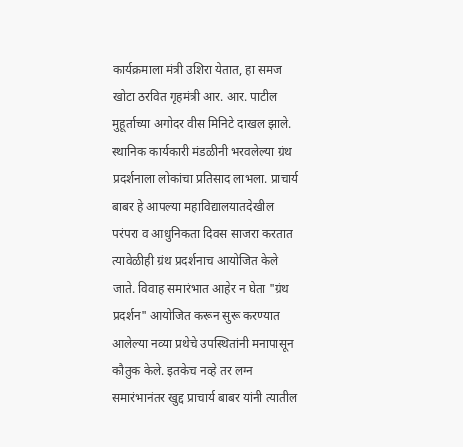कार्यक्रमाला मंत्री उशिरा येतात, हा समज खोटा ठरवित गृहमंत्री आर. आर. पाटील मुहूर्ताच्या अगोदर वीस मिनिटे दाखल झाले. स्थानिक कार्यकारी मंडळीनी भरवलेल्या ग्रंथ प्रदर्शनाला लोकांचा प्रतिसाद लाभला. प्राचार्य बाबर हे आपल्या महाविद्यालयातदेखील परंपरा व आधुनिकता दिवस साजरा करतात त्यावेळीही ग्रंथ प्रदर्शनाच आयोजित केले जाते. विवाह समारंभात आहेर न घेता "ग्रंथ प्रदर्शन" आयोजित करून सुरू करण्यात आलेल्या नव्या प्रथेचे उपस्थितांनी मनापासून कौतुक केले. इतकेच नव्हे तर लग्न समारंभानंतर खुद्द प्राचार्य बाबर यांनी त्यातील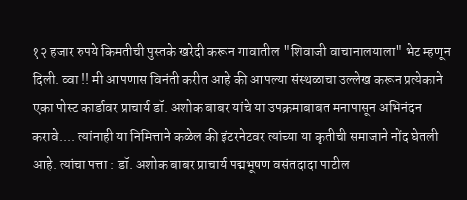१२ हजार रुपये किमतीची पुस्तके खरेदी करून गावातील "शिवाजी वाचानालयाला" भेट म्हणून दिली. व्वा !! मी आपणास विनंती करीत आहे की आपल्या संस्थळाचा उल्लेख करून प्रत्येकाने एका पोस्ट कार्डावर प्राचार्य डॉ. अशोक बाबर यांचे या उपक्रमाबाबत मनापासून अभिनंदन करावे.... त्यांनाही या निमित्ताने कळेल की इंटरनेटवर त्यांच्या या कृतीची समाजाने नोंद घेतली आहे. त्यांचा पत्ता : डॉ. अशोक बाबर प्राचार्य पद्मभूषण वसंतदादा पाटील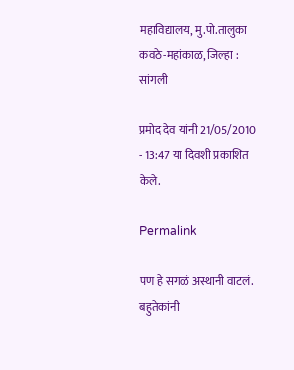महाविद्यालय, मु.पो.तालुका कवठे-महांकाळ, जिल्हा : सांगली

प्रमोद देव यांनी 21/05/2010 - 13:47 या दिवशी प्रकाशित केले.

Permalink

पण हे सगळं अस्थानी वाटलं. बहुतेकांनी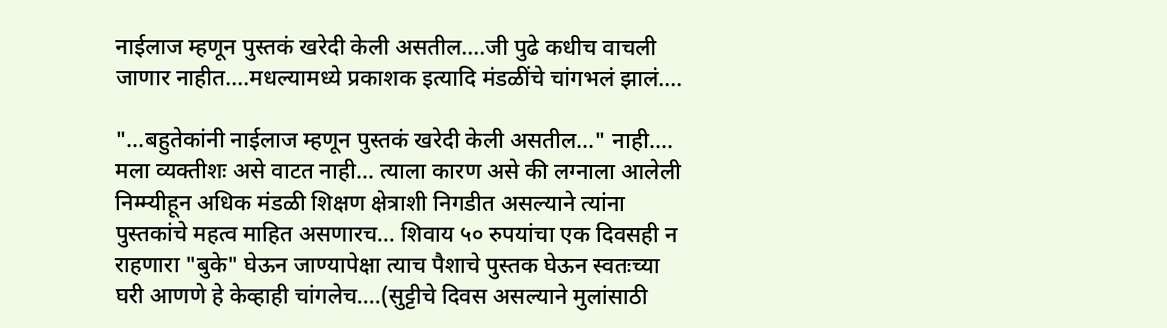नाईलाज म्हणून पुस्तकं खरेदी केली असतील....जी पुढे कधीच वाचली जाणार नाहीत....मधल्यामध्ये प्रकाशक इत्यादि मंडळींचे चांगभलं झालं....

"...बहुतेकांनी नाईलाज म्हणून पुस्तकं खरेदी केली असतील..." नाही.... मला व्यक्तीशः असे वाटत नाही... त्याला कारण असे की लग्नाला आलेली निम्म्यीहून अधिक मंडळी शिक्षण क्षेत्राशी निगडीत असल्याने त्यांना पुस्तकांचे महत्व माहित असणारच... शिवाय ५० रुपयांचा एक दिवसही न राहणारा "बुके" घेऊन जाण्यापेक्षा त्याच पैशाचे पुस्तक घेऊन स्वतःच्या घरी आणणे हे केव्हाही चांगलेच....(सुट्टीचे दिवस असल्याने मुलांसाठी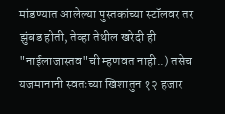मांडण्यात आलेल्या पुस्तकांच्या स्टॉलवर तर झुंबड होती, तेव्हा तेथील खरेदी ही "नाईलाजास्तव"ची म्हणवत नाही..) तसेच यजमानानी स्वतःच्या खिशातुन १२ हजार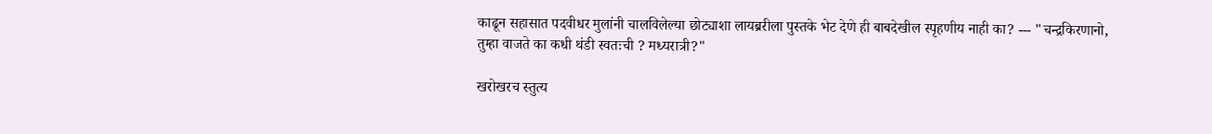काढून सहासात पदवीधर मुलांनी चालविलेल्या छोट्याशा लायब्ररीला पुस्तके भेट देणे ही बाबदेखील स्पृहणीय नाही का? --- "चन्द्रकिरणानो, तुम्हा वाजते का कधी थंडी स्वतःची ? मध्यरात्री?"

खरोखरच स्तुत्य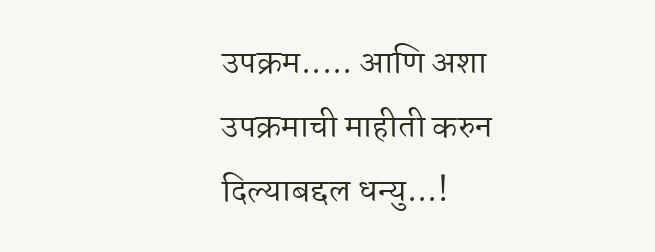उपक्रम..... आणि अशा उपक्रमाची माहीती करुन दिल्याबद्दल धन्यु...!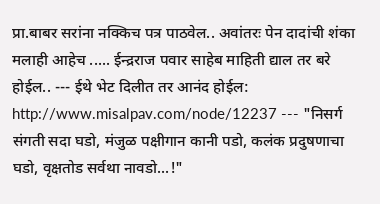प्रा.बाबर सरांना नक्किच पत्र पाठवेल.. अवांतरः पेन दादांची शंका मलाही आहेच ..... ईन्द्रराज पवार साहेब माहिती द्याल तर बरे होईल.. --- ईथे भेट दिलीत तर आनंद होईल: http://www.misalpav.com/node/12237 --- "निसर्ग संगती सदा घडो, मंजुळ पक्षीगान कानी पडो, कलंक प्रदुषणाचा घडो, वृक्षतोड सर्वथा नावडो...!"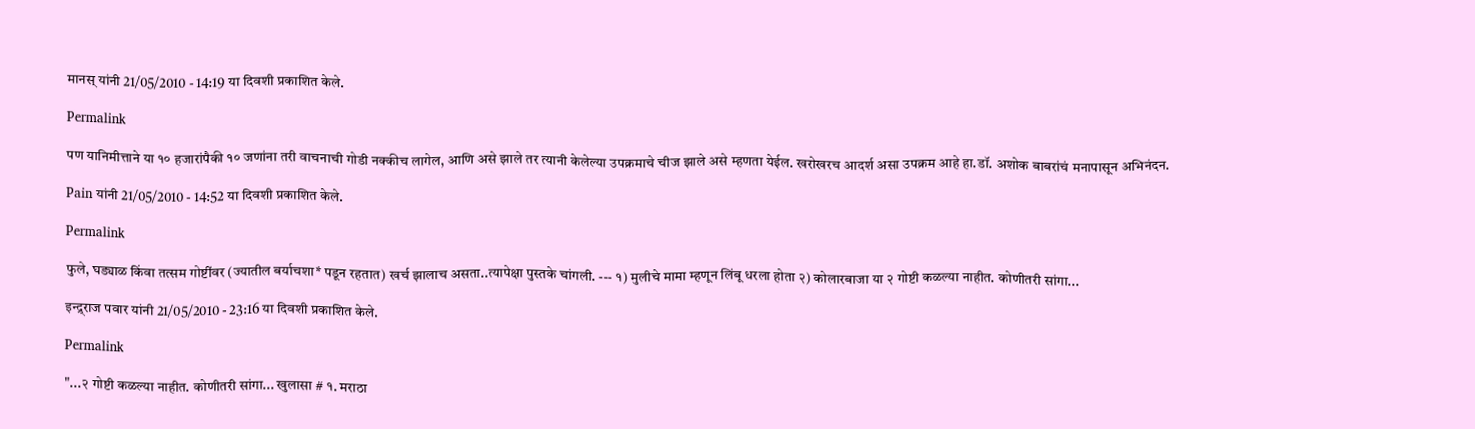मानस् यांनी 21/05/2010 - 14:19 या दिवशी प्रकाशित केले.

Permalink

पण यानिमीत्ताने या १० हजारांपैकी १० जणांना तरी वाचनाची गोडी नक्कीच लागेल, आणि असे झाले तर त्यानी केलेल्या उपक्रमाचे चीज झाले असे म्हणता येईल. खरोखरच आदर्श असा उपक्रम आहे हा.डॉ. अशोक बाबरांचं मनापासून अभिनंदन.

Pain यांनी 21/05/2010 - 14:52 या दिवशी प्रकाशित केले.

Permalink

फुले, घड्याळ किंवा तत्सम गोष्टींवर (ज्यातील बर्याचशा* पडून रहतात) खर्च झालाच असता..त्यापेक्षा पुस्तके चांगली. --- १) मुलीचे मामा म्हणून लिंबू धरला होता २) कोलारबाजा या २ गोष्टी कळल्या नाहीत. कोणीतरी सांगा...

इन्द्र्राज पवार यांनी 21/05/2010 - 23:16 या दिवशी प्रकाशित केले.

Permalink

"...२ गोष्टी कळल्या नाहीत. कोणीतरी सांगा... खुलासा # १. मराठा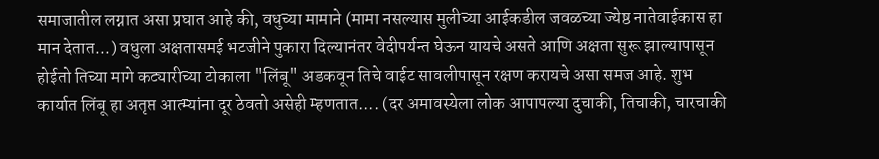समाजातील लग्नात असा प्रघात आहे की, वधुच्या मामाने (मामा नसल्यास मुलीच्या आईकडील जवळच्या ज्येष्ठ नातेवाईकास हा मान देतात...) वधुला अक्षतासमई भटजीने पुकारा दिल्यानंतर वेदीपर्यन्त घेऊन यायचे असते आणि अक्षता सुरू झाल्यापासून होईतो तिच्या मागे कट्यारीच्या टोकाला "लिंबू" अडकवून तिचे वाईट सावलीपासून रक्षण करायचे असा समज आहे. शुभ कार्यात लिंबू हा अतृप्त आत्म्यांना दूर ठेवतो असेही म्हणतात.... (दर अमावस्येला लोक आपापल्या दुचाकी, तिचाकी, चारचाकी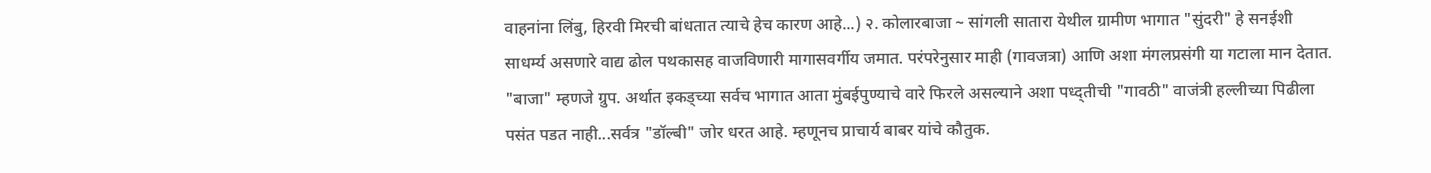वाहनांना लिंबु, हिरवी मिरची बांधतात त्याचे हेच कारण आहे...) २. कोलारबाजा ~ सांगली सातारा येथील ग्रामीण भागात "सुंदरी" हे सनईशी साधर्म्य असणारे वाद्य ढोल पथकासह वाजविणारी मागासवर्गीय जमात. परंपरेनुसार माही (गावजत्रा) आणि अशा मंगलप्रसंगी या गटाला मान देतात. "बाजा" म्हणजे ग्रुप. अर्थात इकड्च्या सर्वच भागात आता मुंबईपुण्याचे वारे फिरले असल्याने अशा पध्द्तीची "गावठी" वाजंत्री हल्लीच्या पिढीला पसंत पडत नाही...सर्वत्र "डॉल्बी" जोर धरत आहे. म्हणूनच प्राचार्य बाबर यांचे कौतुक.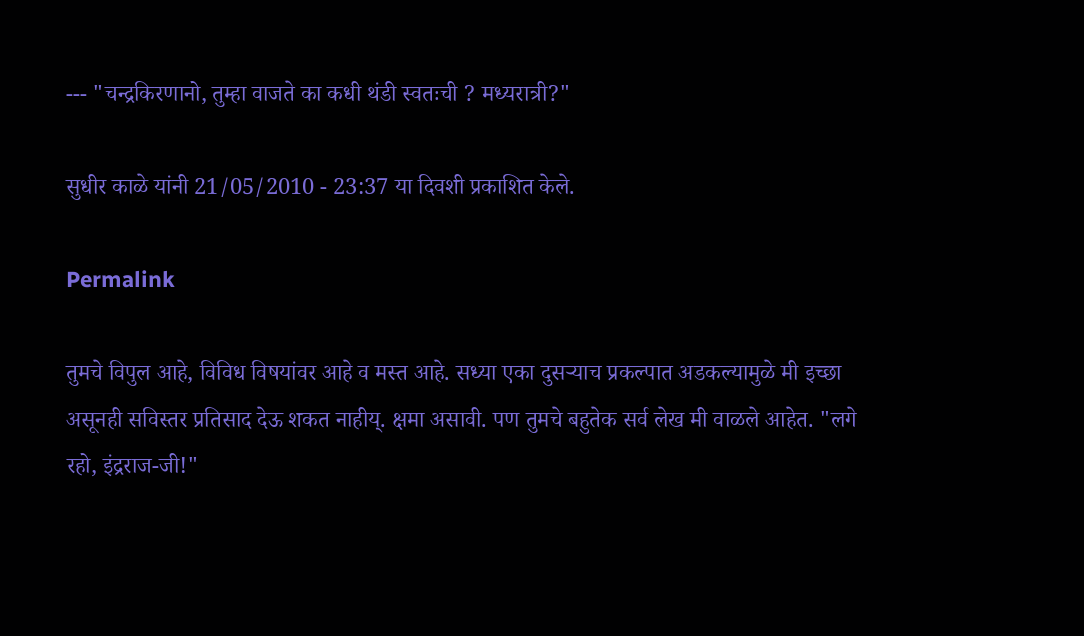--- "चन्द्रकिरणानो, तुम्हा वाजते का कधी थंडी स्वतःची ? मध्यरात्री?"

सुधीर काळे यांनी 21/05/2010 - 23:37 या दिवशी प्रकाशित केले.

Permalink

तुमचे विपुल आहे, विविध विषयांवर आहे व मस्त आहे. सध्या एका दुसर्‍याच प्रकल्पात अडकल्यामुळे मी इच्छा असूनही सविस्तर प्रतिसाद देऊ शकत नाहीय्. क्षमा असावी. पण तुमचे बहुतेक सर्व लेख मी वाळले आहेत. "लगे रहो, इंद्रराज-जी!"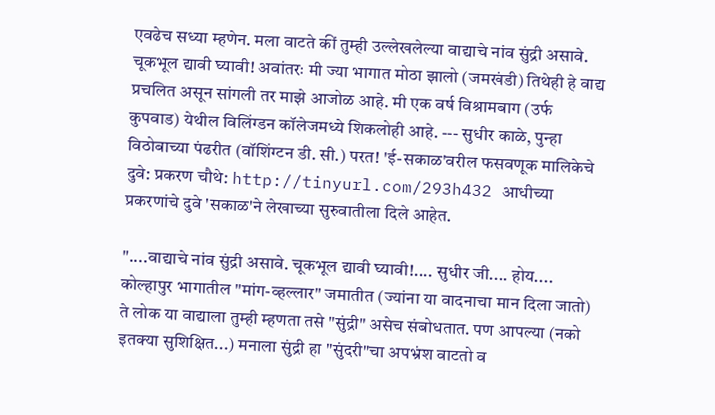एवढेच सध्या म्हणेन. मला वाटते कीं तुम्ही उल्लेखलेल्या वाद्याचे नांव सुंद्री असावे. चूकभूल द्यावी घ्यावी! अवांतरः मी ज्या भागात मोठा झालो (जमखंडी) तिथेही हे वाद्य प्रचलित असून सांगली तर माझे आजोळ आहे. मी एक वर्ष विश्रामबाग (उर्फ कुपवाड) येथील विलिंग्डन कॉलेजमध्ये शिकलोही आहे. --- सुधीर काळे, पुन्हा विठोबाच्या पंढरीत (वॉशिंग्टन डी. सी.) परत! 'ई-सकाळ'वरील फसवणूक मालिकेचे दुवे: प्रकरण चौथे: http://tinyurl.com/293h432 आधीच्या प्रकरणांचे दुवे 'सकाळ'ने लेखाच्या सुरुवातीला दिले आहेत.

"....वाद्याचे नांव सुंद्री असावे. चूकभूल द्यावी घ्यावी!.... सुधीर जी.... होय.... कोल्हापुर भागातील "मांग-व्हल्लार" जमातीत (ज्यांना या वादनाचा मान दिला जातो) ते लोक या वाद्याला तुम्ही म्हणता तसे "सुंद्री" असेच संबोधतात. पण आपल्या (नको इतक्या सुशिक्षित...) मनाला सुंद्री हा "सुंदरी"चा अपभ्रंश वाटतो व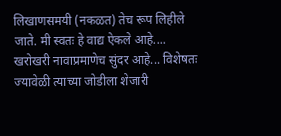लिखाणसमयी (नकळत) तेच रूप लिहीले जाते. मी स्वतः हे वाद्य ऐकले आहे.... खरोखरी नावाप्रमाणेच सुंदर आहे... विशेषतः ज्यावेळी त्याच्या जोडीला शेजारी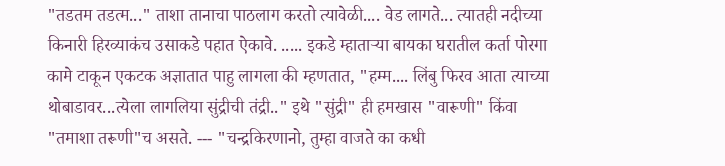"तडतम तडत्म..." ताशा तानाचा पाठलाग करतो त्यावेळी.... वेड लागते... त्यातही नदीच्या किनारी हिरव्याकंच उसाकडे पहात ऐकावे. ..... इकडे म्हातार्‍या बायका घरातील कर्ता पोरगा कामे टाकून एकटक अज्ञातात पाहु लागला की म्हणतात, "हम्म.... लिंबु फिरव आता त्याच्या थोबाडावर...त्येला लागलिया सुंद्रीची तंद्री.." इथे "सुंद्री" ही हमखास "वारूणी" किंवा "तमाशा तरूणी"च असते. --- "चन्द्रकिरणानो, तुम्हा वाजते का कधी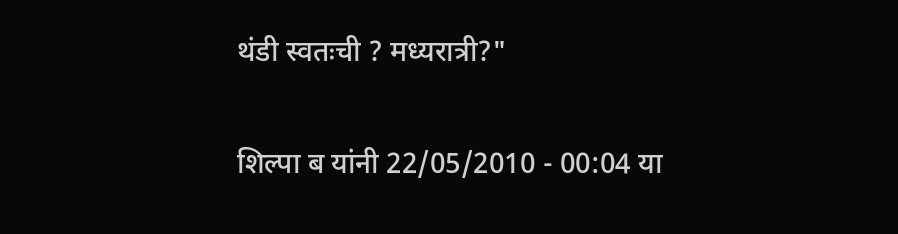थंडी स्वतःची ? मध्यरात्री?"

शिल्पा ब यांनी 22/05/2010 - 00:04 या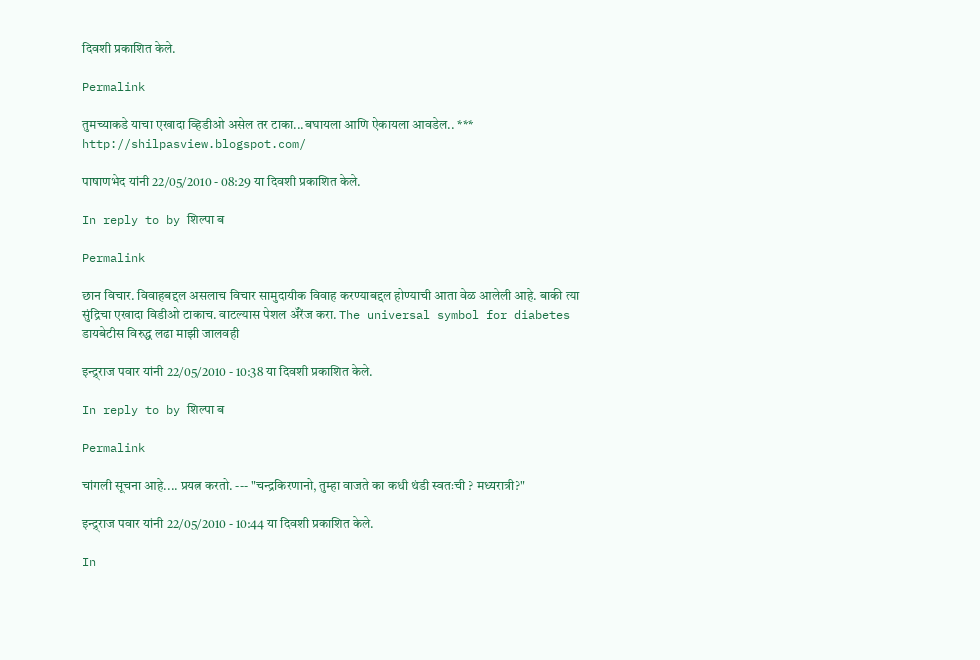दिवशी प्रकाशित केले.

Permalink

तुमच्याकडे याचा एखादा व्हिडीओ असेल तर टाका...बघायला आणि ऐकायला आवडेल.. *** http://shilpasview.blogspot.com/

पाषाणभेद यांनी 22/05/2010 - 08:29 या दिवशी प्रकाशित केले.

In reply to by शिल्पा ब

Permalink

छान विचार. विवाहबद्दल असलाच विचार सामुदायीक विवाह करण्याबद्दल होण्याची आता वेळ आलेली आहे. बाकी त्या सुंद्रिचा एखादा विडीओ टाकाच. वाटल्यास पेशल अ‍ॅरेंज करा. The universal symbol for diabetes डायबेटीस विरुद्ध लढा माझी जालवही

इन्द्र्राज पवार यांनी 22/05/2010 - 10:38 या दिवशी प्रकाशित केले.

In reply to by शिल्पा ब

Permalink

चांगली सूचना आहे.... प्रयत्न करतो. --- "चन्द्रकिरणानो, तुम्हा वाजते का कधी थंडी स्वतःची ? मध्यरात्री?"

इन्द्र्राज पवार यांनी 22/05/2010 - 10:44 या दिवशी प्रकाशित केले.

In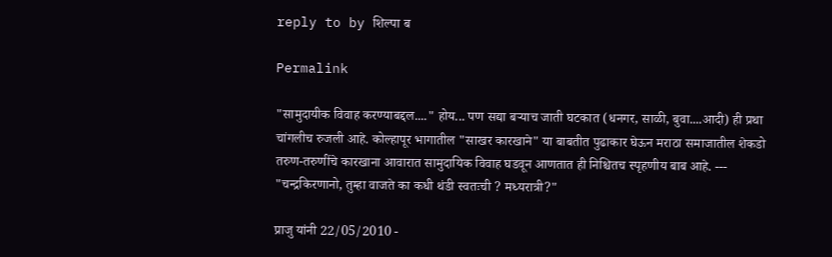reply to by शिल्पा ब

Permalink

"सामुदायीक विवाह करण्याबद्दल...." होय... पण सद्या बर्‍याच जाती घटकात (धनगर, साळी, बुवा....आदी) ही प्रथा चांगलीच रुजली आहे. कोल्हापूर भागातील "साखर कारखाने" या बाबतीत पुढाकार घेऊन मराठा समाजातील शेकडो तरुण-तरुणींचे कारखाना आवारात सामुदायिक विवाह घडवून आणतात ही निश्चितच स्पृहणीय बाब आहे. --- "चन्द्रकिरणानो, तुम्हा वाजते का कधी थंडी स्वतःची ? मध्यरात्री?"

प्राजु यांनी 22/05/2010 -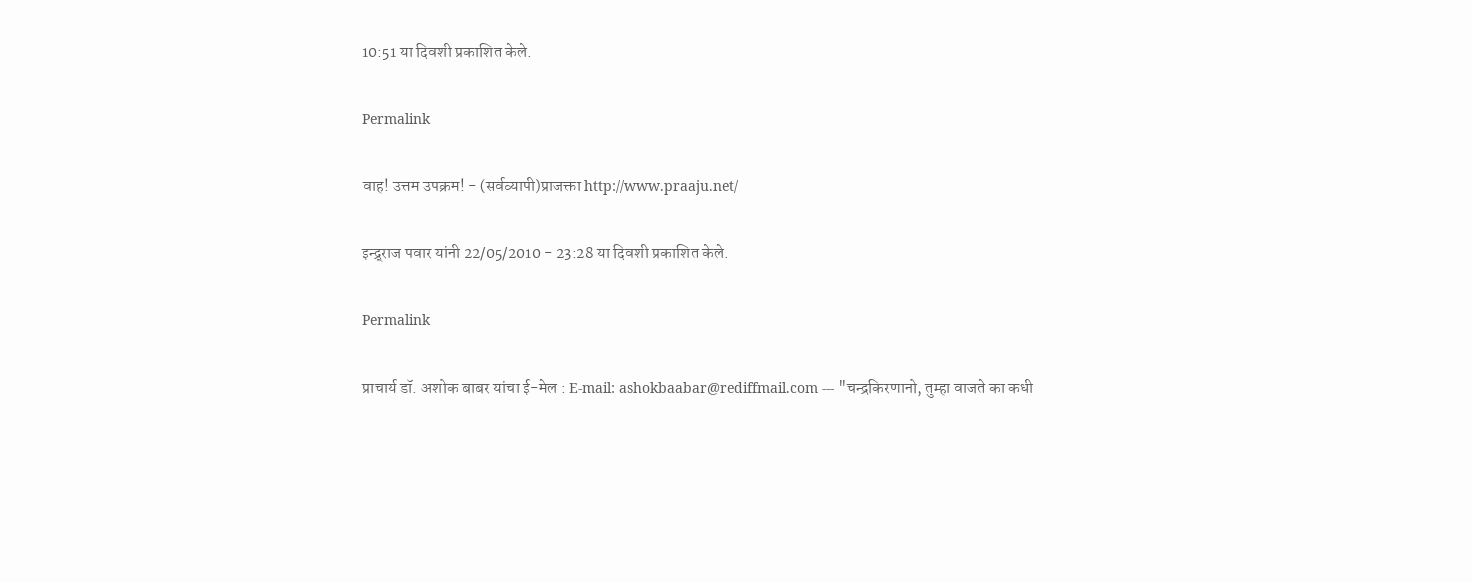10:51 या दिवशी प्रकाशित केले.

Permalink

वाह! उत्तम उपक्रम! - (सर्वव्यापी)प्राजक्ता http://www.praaju.net/

इन्द्र्राज पवार यांनी 22/05/2010 - 23:28 या दिवशी प्रकाशित केले.

Permalink

प्राचार्य डॉ. अशोक बाबर यांचा ई-मेल : E-mail: ashokbaabar@rediffmail.com --- "चन्द्रकिरणानो, तुम्हा वाजते का कधी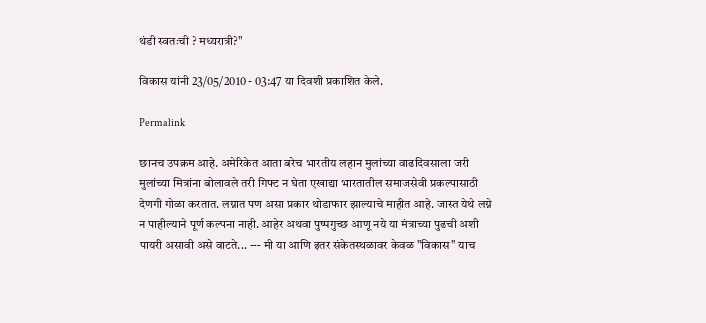थंडी स्वतःची ? मध्यरात्री?"

विकास यांनी 23/05/2010 - 03:47 या दिवशी प्रकाशित केले.

Permalink

छानच उपक्रम आहे. अमेरिकेत आता बरेच भारतीय लहान मुलांच्या वाढदिवसाला जरी मुलांच्या मित्रांना बोलावले तरी गिफ्ट न घेता एखाद्या भारतातील समाजसेवी प्रकल्पासाठी देणगी गोळा करतात. लग्नात पण असा प्रकार थोडाफार झाल्याचे माहीत आहे. जास्त येथे लग्ने न पाहील्याने पूर्ण कल्पना नाही. आहेर अथवा पुष्पगुच्छ आणू नये या मंत्राच्या पुढची अशी पायरी असावी असे वाटते... --- मी या आणि इतर संकेतस्थळावर केवळ "विकास" याच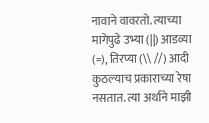नावाने वावरतो. त्याच्या मागेपुढे उभ्या (||) आडव्या (=), तिरप्या (\\ //) आदी कुठल्याच प्रकाराच्या रेषा नसतात. त्या अर्थाने माझी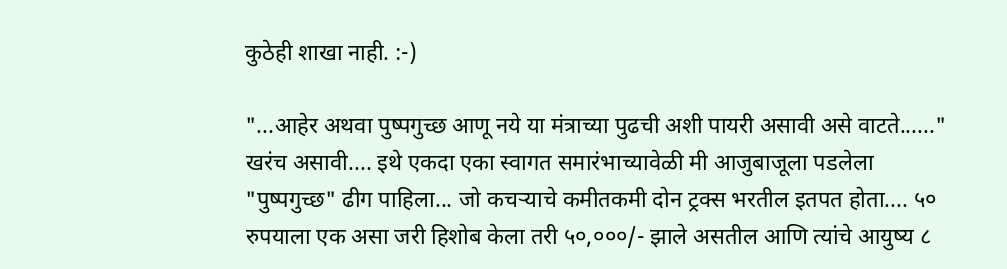कुठेही शाखा नाही. :-)

"...आहेर अथवा पुष्पगुच्छ आणू नये या मंत्राच्या पुढची अशी पायरी असावी असे वाटते......" खरंच असावी.... इथे एकदा एका स्वागत समारंभाच्यावेळी मी आजुबाजूला पडलेला "पुष्पगुच्छ" ढीग पाहिला... जो कचर्‍याचे कमीतकमी दोन ट्रक्स भरतील इतपत होता.... ५० रुपयाला एक असा जरी हिशोब केला तरी ५०,०००/- झाले असतील आणि त्यांचे आयुष्य ८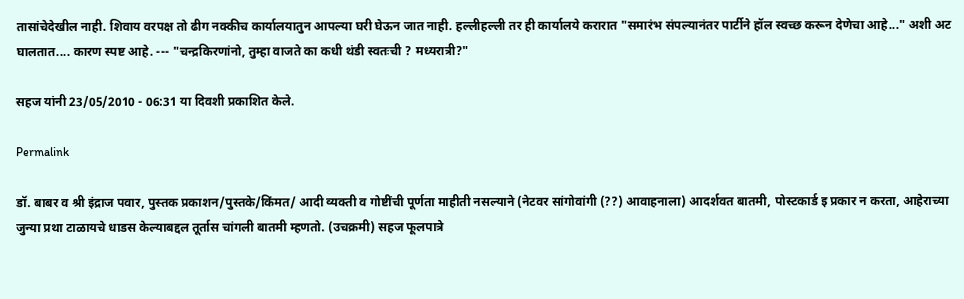तासांचेदेखील नाही. शिवाय वरपक्ष तो ढीग नक्कीच कार्यालयातुन आपल्या घरी घेऊन जात नाही. हल्लीहल्ली तर ही कार्यालये करारात "समारंभ संपल्यानंतर पार्टीने हॉल स्वच्छ करून देणेचा आहे..." अशी अट घालतात.... कारण स्पष्ट आहे. --- "चन्द्रकिरणांनो, तुम्हा वाजते का कधी थंडी स्वतःची ? मध्यरात्री?"

सहज यांनी 23/05/2010 - 06:31 या दिवशी प्रकाशित केले.

Permalink

डॉ. बाबर व श्री इंद्राज पवार, पुस्तक प्रकाशन/पुस्तके/किंमत/ आदी व्यक्ती व गोष्टींची पूर्णता माहीती नसल्याने (नेटवर सांगोवांगी (??) आवाहनाला) आदर्शवत बातमी, पोस्टकार्ड इ प्रकार न करता, आहेराच्या जुन्या प्रथा टाळायचे धाडस केल्याबद्दल तूर्तास चांगली बातमी म्हणतो. (उचक्रमी) सहज फूलपात्रे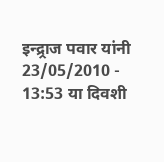इन्द्र्राज पवार यांनी 23/05/2010 - 13:53 या दिवशी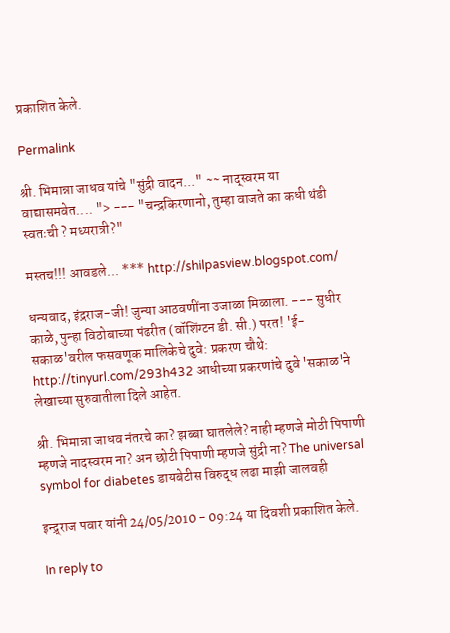प्रकाशित केले.

Permalink

श्री. भिमान्ना जाधव यांचे "सुंद्री वादन..." ~~ नाद्स्वरम या वाद्यासमवेत.... "> --- "चन्द्रकिरणानो, तुम्हा वाजते का कधी थंडी स्वतःची ? मध्यरात्री?"

मस्तच!!! आवडले... *** http://shilpasview.blogspot.com/

धन्यवाद, इंद्रराज-जी! जुन्या आठवणींना उजाळा मिळाला. --- सुधीर काळे, पुन्हा विठोबाच्या पंढरीत (वॉशिंग्टन डी. सी.) परत! 'ई-सकाळ'वरील फसवणूक मालिकेचे दुवे: प्रकरण चौथे: http://tinyurl.com/293h432 आधीच्या प्रकरणांचे दुवे 'सकाळ'ने लेखाच्या सुरुवातीला दिले आहेत.

श्री. भिमान्ना जाधव नंतरचे का? झब्बा घातलेले? नाही म्हणजे मोठी पिपाणी म्हणजे नादस्वरम ना? अन छोटी पिपाणी म्हणजे सुंद्री ना? The universal symbol for diabetes डायबेटीस विरुद्ध लढा माझी जालवही

इन्द्र्राज पवार यांनी 24/05/2010 - 09:24 या दिवशी प्रकाशित केले.

In reply to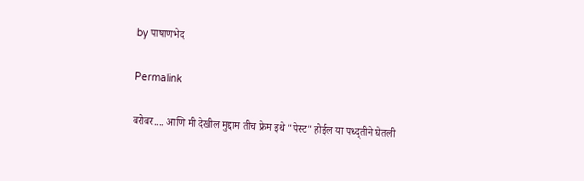by पाषाणभेद

Permalink

बरोबर.... आणि मी देखील मुद्दाम तीच फ्रेम इथे "पेस्ट" होईल या पध्द्तीने घेतली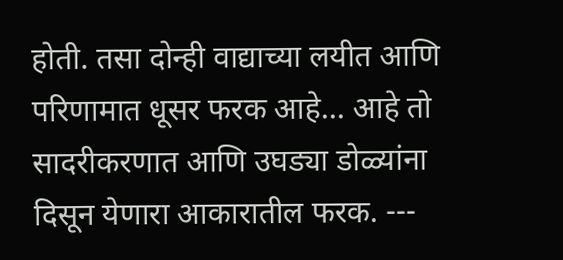होती. तसा दोन्ही वाद्याच्या लयीत आणि परिणामात धूसर फरक आहे... आहे तो सादरीकरणात आणि उघड्या डोळ्यांना दिसून येणारा आकारातील फरक. ---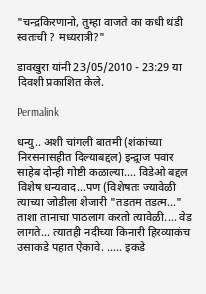"चन्द्रकिरणानो, तुम्हा वाजते का कधी थंडी स्वतःची ? मध्यरात्री?"

डावखुरा यांनी 23/05/2010 - 23:29 या दिवशी प्रकाशित केले.

Permalink

धन्यु.. अशी चांगली बातमी (शंकांच्या निरसनासहीत दिल्याबद्दल) इन्द्र्राज पवार साहेब दोन्ही गोष्टी कळाल्या.... विडेओ बद्दल विशेष धन्यवाद...पण (विशेषतः ज्यावेळी त्याच्या जोडीला शेजारी "तडतम तडत्म..." ताशा तानाचा पाठलाग करतो त्यावेळी.... वेड लागते... त्यातही नदीच्या किनारी हिरव्याकंच उसाकडे पहात ऐकावे. ..... इकडे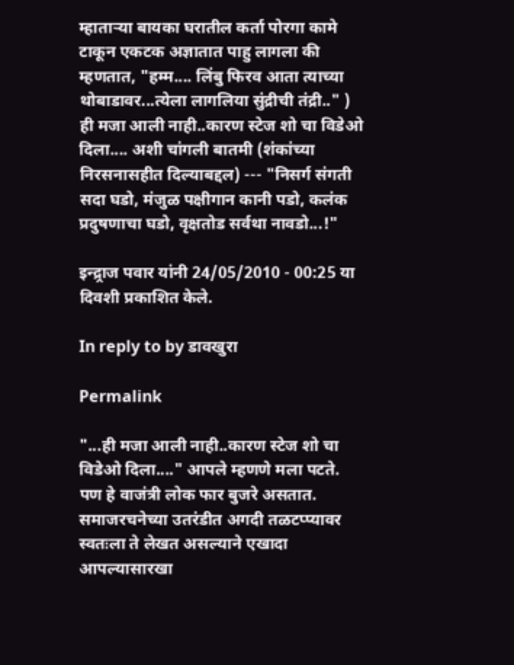म्हातार्‍या बायका घरातील कर्ता पोरगा कामे टाकून एकटक अज्ञातात पाहु लागला की म्हणतात, "हम्म.... लिंबु फिरव आता त्याच्या थोबाडावर...त्येला लागलिया सुंद्रीची तंद्री.." ) ही मजा आली नाही..कारण स्टेज शो चा विडेओ दिला.... अशी चांगली बातमी (शंकांच्या निरसनासहीत दिल्याबद्दल) --- "निसर्ग संगती सदा घडो, मंजुळ पक्षीगान कानी पडो, कलंक प्रदुषणाचा घडो, वृक्षतोड सर्वथा नावडो...!"

इन्द्र्राज पवार यांनी 24/05/2010 - 00:25 या दिवशी प्रकाशित केले.

In reply to by डावखुरा

Permalink

"...ही मजा आली नाही..कारण स्टेज शो चा विडेओ दिला...." आपले म्हणणे मला पटते. पण हे वाजंत्री लोक फार बुजरे असतात. समाजरचनेच्या उतरंडीत अगदी तळटप्प्यावर स्वतःला ते लेखत असल्याने एखादा आपल्यासारखा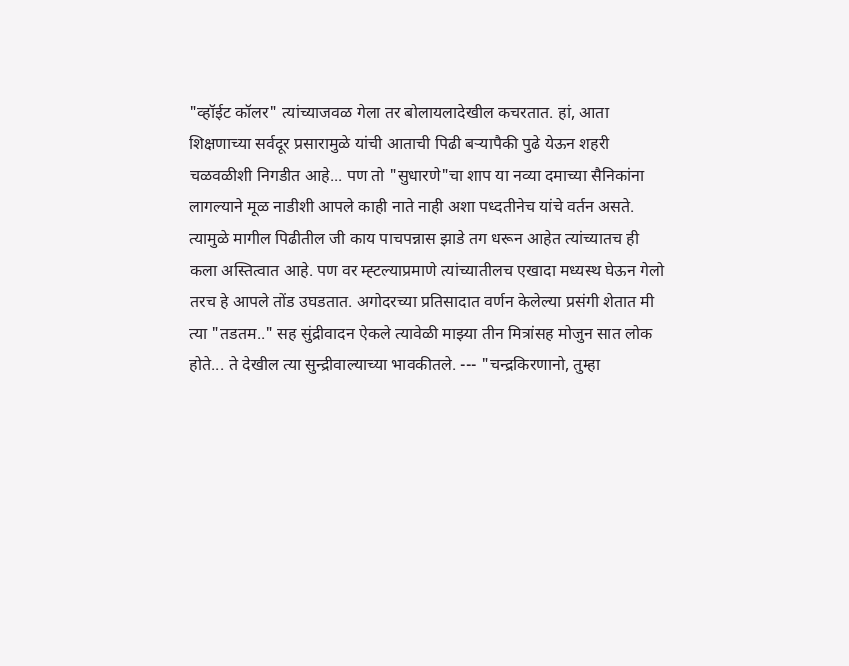"व्हॉईट कॉलर" त्यांच्याजवळ गेला तर बोलायलादेखील कचरतात. हां, आता शिक्षणाच्या सर्वदूर प्रसारामुळे यांची आताची पिढी बर्‍यापैकी पुढे येऊन शहरी चळवळीशी निगडीत आहे... पण तो "सुधारणे"चा शाप या नव्या दमाच्या सैनिकांना लागल्याने मूळ नाडीशी आपले काही नाते नाही अशा पध्दतीनेच यांचे वर्तन असते. त्यामुळे मागील पिढीतील जी काय पाचपन्नास झाडे तग धरून आहेत त्यांच्यातच ही कला अस्तित्वात आहे. पण वर म्ह्टल्याप्रमाणे त्यांच्यातीलच एखादा मध्यस्थ घेऊन गेलो तरच हे आपले तोंड उघडतात. अगोदरच्या प्रतिसादात वर्णन केलेल्या प्रसंगी शेतात मी त्या "तडतम.." सह सुंद्रीवादन ऐकले त्यावेळी माझ्या तीन मित्रांसह मोजुन सात लोक होते... ते देखील त्या सुन्द्रीवाल्याच्या भावकीतले. --- "चन्द्रकिरणानो, तुम्हा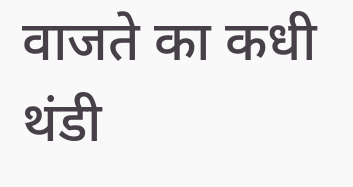वाजते का कधी थंडी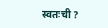स्वतःची ?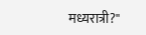मध्यरात्री?"